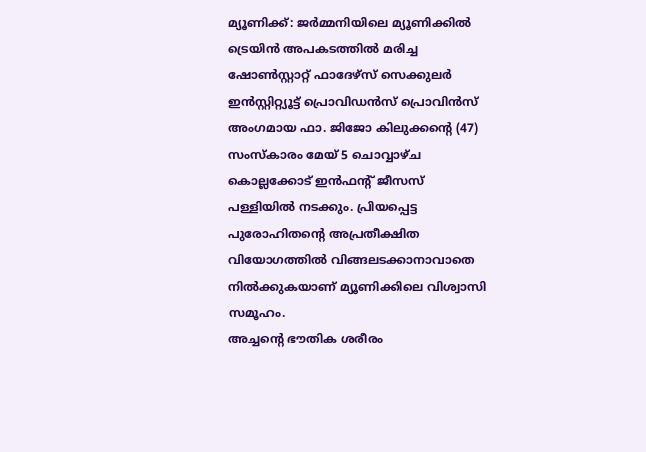മ്യൂണിക്ക്: ജർമ്മനിയിലെ മ്യൂണിക്കിൽ ട്രെയിൻ അപകടത്തിൽ മരിച്ച ഷോൺസ്റ്റാറ്റ് ഫാദേഴ്സ് സെക്കുലർ ഇൻസ്റ്റിറ്റ്യൂട്ട് പ്രൊവിഡൻസ് പ്രൊവിൻസ് അംഗമായ ഫാ. ജിജോ കിലുക്കന്റെ (47) സംസ്കാരം മേയ് 5 ചൊവ്വാഴ്ച കൊല്ലക്കോട് ഇൻഫന്റ് ജീസസ് പള്ളിയിൽ നടക്കും. പ്രിയപ്പെട്ട പുരോഹിതന്റെ അപ്രതീക്ഷിത വിയോഗത്തിൽ വിങ്ങലടക്കാനാവാതെ നിൽക്കുകയാണ് മ്യൂണിക്കിലെ വിശ്വാസി സമൂഹം.
അച്ചന്റെ ഭൗതിക ശരീരം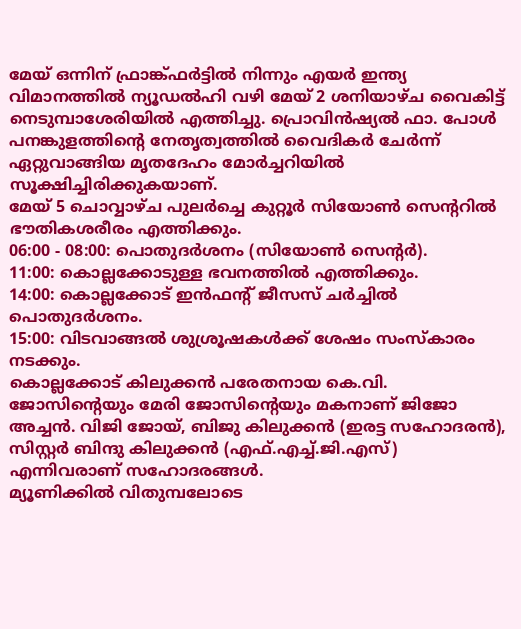മേയ് ഒന്നിന് ഫ്രാങ്ക്ഫർട്ടിൽ നിന്നും എയർ ഇന്ത്യ വിമാനത്തിൽ ന്യൂഡൽഹി വഴി മേയ് 2 ശനിയാഴ്ച വൈകിട്ട് നെടുമ്പാശേരിയിൽ എത്തിച്ചു. പ്രൊവിൻഷ്യൽ ഫാ. പോൾ പനങ്കുളത്തിന്റെ നേതൃത്വത്തിൽ വൈദികർ ചേർന്ന് ഏറ്റുവാങ്ങിയ മൃതദേഹം മോർച്ചറിയിൽ സൂക്ഷിച്ചിരിക്കുകയാണ്.
മേയ് 5 ചൊവ്വാഴ്ച പുലർച്ചെ കുറ്റൂർ സിയോൺ സെന്ററിൽ ഭൗതികശരീരം എത്തിക്കും.
06:00 - 08:00: പൊതുദർശനം (സിയോൺ സെന്റർ).
11:00: കൊല്ലക്കോടുള്ള ഭവനത്തിൽ എത്തിക്കും.
14:00: കൊല്ലക്കോട് ഇൻഫന്റ് ജീസസ് ചർച്ചിൽ പൊതുദർശനം.
15:00: വിടവാങ്ങൽ ശുശ്രൂഷകൾക്ക് ശേഷം സംസ്കാരം നടക്കും.
കൊല്ലക്കോട് കിലുക്കൻ പരേതനായ കെ.വി. ജോസിന്റെയും മേരി ജോസിന്റെയും മകനാണ് ജിജോ അച്ചൻ. വിജി ജോയ്, ബിജു കിലുക്കൻ (ഇരട്ട സഹോദരൻ), സിസ്റ്റർ ബിന്ദു കിലുക്കൻ (എഫ്.എച്ച്.ജി.എസ്) എന്നിവരാണ് സഹോദരങ്ങൾ.
മ്യൂണിക്കിൽ വിതുമ്പലോടെ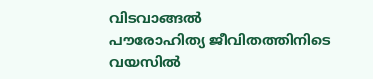വിടവാങ്ങൽ
പൗരോഹിത്യ ജീവിതത്തിനിടെ വയസിൽ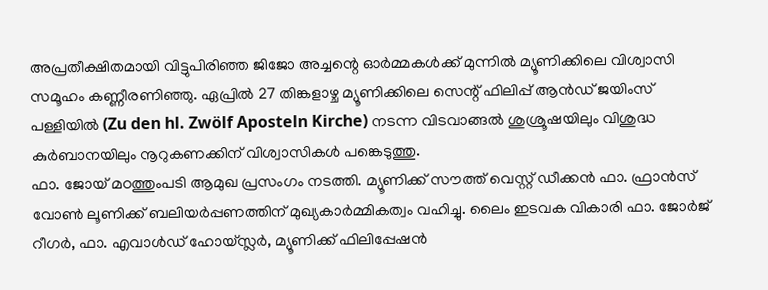അപ്രതീക്ഷിതമായി വിട്ടുപിരിഞ്ഞ ജിജോ അച്ചന്റെ ഓർമ്മകൾക്ക് മുന്നിൽ മ്യൂണിക്കിലെ വിശ്വാസി സമൂഹം കണ്ണീരണിഞ്ഞു. ഏപ്രിൽ 27 തിങ്കളാഴ്ച മ്യൂണിക്കിലെ സെന്റ് ഫിലിപ്പ് ആൻഡ് ജയിംസ് പള്ളിയിൽ (Zu den hl. Zwölf Aposteln Kirche) നടന്ന വിടവാങ്ങൽ ശുശ്രൂഷയിലും വിശുദ്ധ കുർബാനയിലും നൂറുകണക്കിന് വിശ്വാസികൾ പങ്കെടുത്തു.
ഫാ. ജോയ് മഠത്തുംപടി ആമുഖ പ്രസംഗം നടത്തി. മ്യൂണിക്ക് സൗത്ത് വെസ്റ്റ് ഡീക്കൻ ഫാ. ഫ്രാൻസ് വോൺ ലൂണിക്ക് ബലിയർപ്പണത്തിന് മുഖ്യകാർമ്മികത്വം വഹിച്ചു. ലൈം ഇടവക വികാരി ഫാ. ജോർജ് റീഗർ, ഫാ. എവാൾഡ് ഹോയ്സ്ലർ, മ്യൂണിക്ക് ഫിലിപ്പേഷൻ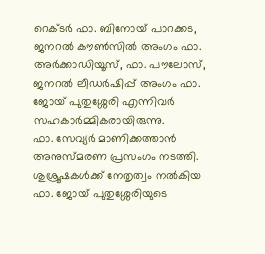റെക്ടർ ഫാ. ബിനോയ് പാറക്കട, ജനറൽ കൗൺസിൽ അംഗം ഫാ. അർക്കാഡിയൂസ്, ഫാ. പൗലോസ്, ജനറൽ ലീഡർഷിപ്പ് അംഗം ഫാ. ജോയ് പുതുശ്ശേരി എന്നിവർ സഹകാർമ്മികരായിരുന്നു.
ഫാ. സേവ്യർ മാണിക്കത്താൻ അനുസ്മരണ പ്രസംഗം നടത്തി. ശുശ്രൂഷകൾക്ക് നേതൃത്വം നൽകിയ ഫാ. ജോയ് പുതുശ്ശേരിയുടെ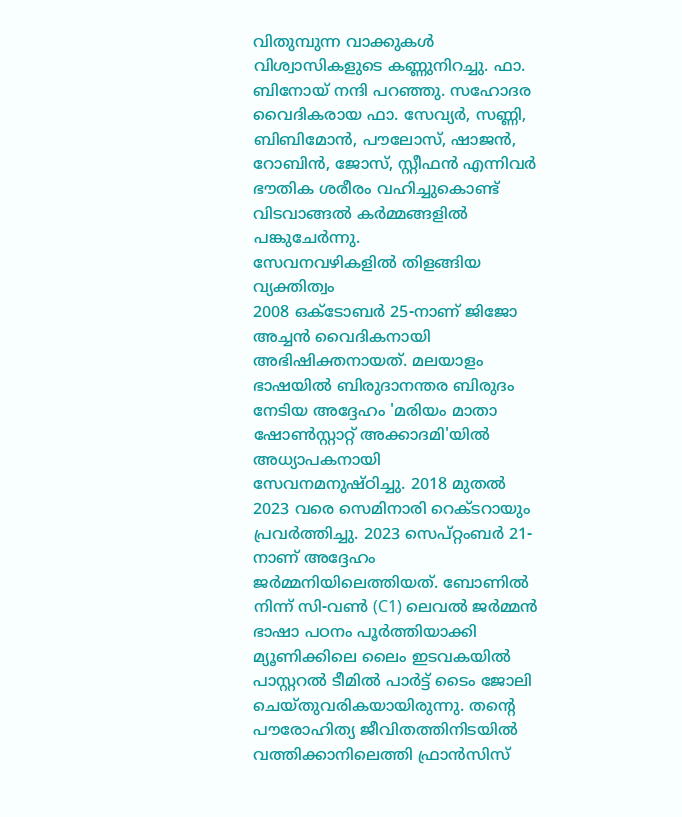വിതുമ്പുന്ന വാക്കുകൾ വിശ്വാസികളുടെ കണ്ണുനിറച്ചു. ഫാ. ബിനോയ് നന്ദി പറഞ്ഞു. സഹോദര വൈദികരായ ഫാ. സേവ്യർ, സണ്ണി, ബിബിമോൻ, പൗലോസ്, ഷാജൻ, റോബിൻ, ജോസ്, സ്റ്റീഫൻ എന്നിവർ ഭൗതിക ശരീരം വഹിച്ചുകൊണ്ട് വിടവാങ്ങൽ കർമ്മങ്ങളിൽ പങ്കുചേർന്നു.
സേവനവഴികളിൽ തിളങ്ങിയ വ്യക്തിത്വം
2008 ഒക്ടോബർ 25-നാണ് ജിജോ അച്ചൻ വൈദികനായി അഭിഷിക്തനായത്. മലയാളം ഭാഷയിൽ ബിരുദാനന്തര ബിരുദം നേടിയ അദ്ദേഹം 'മരിയം മാതാ ഷോൺസ്റ്റാറ്റ് അക്കാദമി'യിൽ അധ്യാപകനായി സേവനമനുഷ്ഠിച്ചു. 2018 മുതൽ 2023 വരെ സെമിനാരി റെക്ടറായും പ്രവർത്തിച്ചു. 2023 സെപ്റ്റംബർ 21-നാണ് അദ്ദേഹം ജർമ്മനിയിലെത്തിയത്. ബോണിൽ നിന്ന് സി-വൺ (C1) ലെവൽ ജർമ്മൻ ഭാഷാ പഠനം പൂർത്തിയാക്കി മ്യൂണിക്കിലെ ലൈം ഇടവകയിൽ പാസ്റ്ററൽ ടീമിൽ പാർട്ട് ടൈം ജോലി ചെയ്തുവരികയായിരുന്നു. തന്റെ പൗരോഹിത്യ ജീവിതത്തിനിടയിൽ വത്തിക്കാനിലെത്തി ഫ്രാൻസിസ്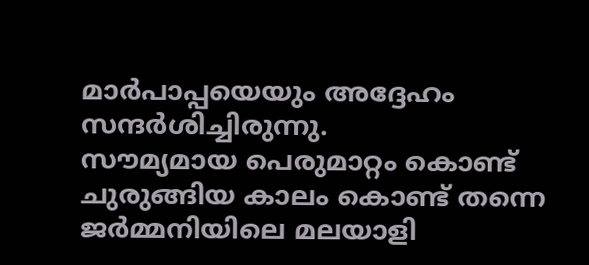മാർപാപ്പയെയും അദ്ദേഹം സന്ദർശിച്ചിരുന്നു.
സൗമ്യമായ പെരുമാറ്റം കൊണ്ട് ചുരുങ്ങിയ കാലം കൊണ്ട് തന്നെ ജർമ്മനിയിലെ മലയാളി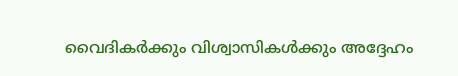വൈദികർക്കും വിശ്വാസികൾക്കും അദ്ദേഹം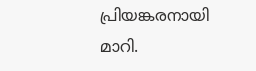പ്രിയങ്കരനായി മാറി.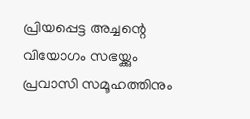പ്രിയപ്പെട്ട അച്ചന്റെ വിയോഗം സഭയ്ക്കും പ്രവാസി സമൂഹത്തിനും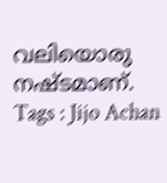വലിയൊരു നഷ്ടമാണ്.
Tags : Jijo Achan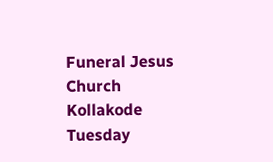Funeral Jesus Church Kollakode Tuesday